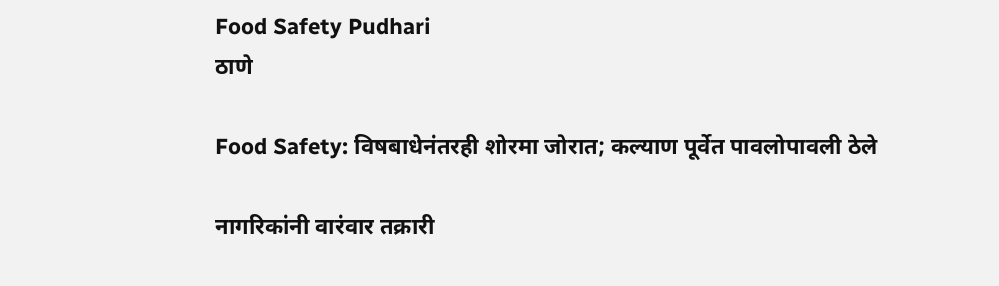Food Safety Pudhari
ठाणे

Food Safety: विषबाधेनंतरही शोरमा जोरात; कल्याण पूर्वेत पावलोपावली ठेले

नागरिकांनी वारंवार तक्रारी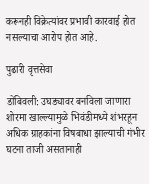करूनही विक्रेत्यांवर प्रभावी कारवाई होत नसल्याचा आरोप होत आहे.

पुढारी वृत्तसेवा

डोंबिवली: उघड्यावर बनविला जाणारा शोरमा खाल्ल्यामुळे भिवंडीमध्ये शंभरहून अधिक ग्राहकांना विषबाधा झाल्याची गंभीर घटना ताजी असतानाही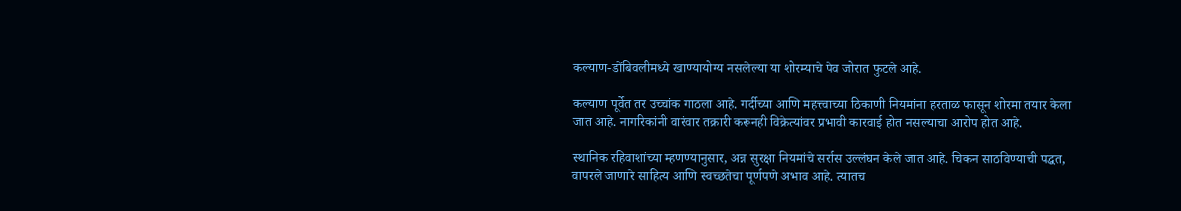कल्याण-डोंबिवलीमध्ये खाण्यायोग्य नसलेल्या या शोरम्याचे पेव जोरात फुटले आहे.

कल्याण पूर्वेत तर उच्चांक गाठला आहे. गर्दीच्या आणि महत्त्वाच्या ठिकाणी नियमांना हरताळ फासून शोरमा तयार केला जात आहे. नागरिकांनी वारंवार तक्रारी करूनही विक्रेत्यांवर प्रभावी कारवाई होत नसल्याचा आरोप होत आहे.

स्थानिक रहिवाशांच्या म्हणण्यानुसार, अन्न सुरक्षा नियमांचे सर्रास उल्लंघन केले जात आहे. चिकन साठविण्याची पद्धत, वापरले जाणारे साहित्य आणि स्वच्छतेचा पूर्णपणे अभाव आहे. त्यातच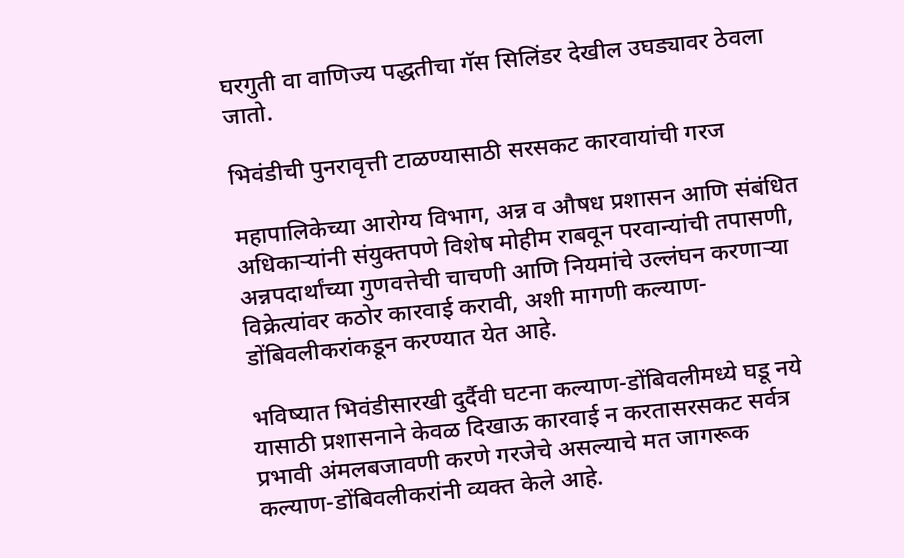घरगुती वा वाणिज्य पद्धतीचा गॅस सिलिंडर देखील उघड्यावर ठेवला जातो.

भिवंडीची पुनरावृत्ती टाळण्यासाठी सरसकट कारवायांची गरज

महापालिकेच्या आरोग्य विभाग, अन्न व औषध प्रशासन आणि संबंधित अधिकाऱ्यांनी संयुक्तपणे विशेष मोहीम राबवून परवान्यांची तपासणी, अन्नपदार्थांच्या गुणवत्तेची चाचणी आणि नियमांचे उल्लंघन करणाऱ्या विक्रेत्यांवर कठोर कारवाई करावी, अशी मागणी कल्याण-डोंबिवलीकरांकडून करण्यात येत आहे.

भविष्यात भिवंडीसारखी दुर्दैवी घटना कल्याण-डोंबिवलीमध्ये घडू नये यासाठी प्रशासनाने केवळ दिखाऊ कारवाई न करतासरसकट सर्वत्र प्रभावी अंमलबजावणी करणे गरजेचे असल्याचे मत जागरूक कल्याण-डोंबिवलीकरांनी व्यक्त केले आहे.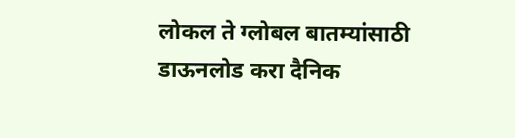लोकल ते ग्लोबल बातम्यांसाठी डाऊनलोड करा दैनिक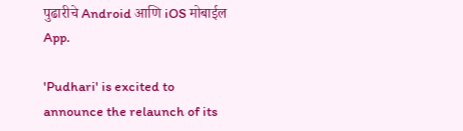पुढारीचे Android आणि iOS मोबाईल App.

'Pudhari' is excited to announce the relaunch of its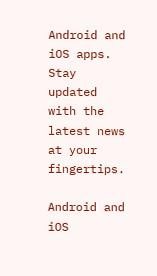Android and iOS apps. Stay updated with the latest news at your fingertips.

Android and iOS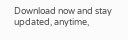Download now and stay updated, anytime,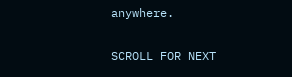anywhere.

SCROLL FOR NEXT